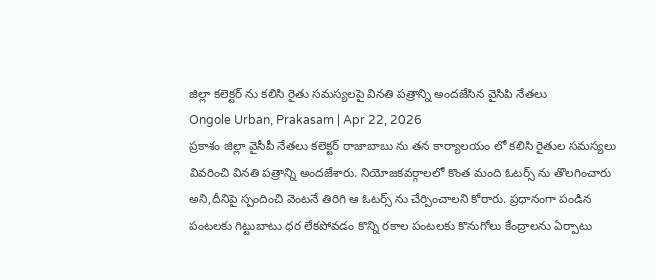జిల్లా కలెక్టర్ ను కలిసి రైతు సమస్యలపై వినతి పత్రాన్ని అందజేసిన వైసిపి నేతలు
Ongole Urban, Prakasam | Apr 22, 2026
ప్రకాశం జిల్లా వైసీపీ నేతలు కలెక్టర్ రాజాబాబు ను తన కార్యాలయం లో కలిసి రైతుల సమస్యలు వివరించి వినతి పత్రాన్ని అందజేశారు. నియోజకవర్గాలలో కొంత మంది ఓటర్స్ ను తొలగించారు అని,దీనిపై స్పందించి వెంటనే తిరిగి ఆ ఓటర్స్ ను చేర్పించాలని కోరారు. ప్రధానంగా పండిన పంటలకు గిట్టుబాటు ధర లేకపోవడం కొన్ని రకాల పంటలకు కొనుగోలు కేంద్రాలను ఏర్పాటు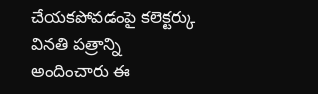చేయకపోవడంపై కలెక్టర్కు వినతి పత్రాన్ని అందించారు ఈ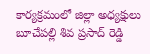కార్యక్రమంలో జిల్లా అధ్యక్షులు బూచేపల్లి శివ ప్రసాద్ రెడ్డి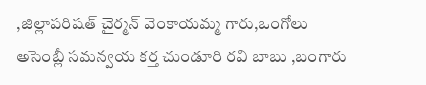,జిల్లాపరిషత్ చైర్మన్ వెంకాయమ్మ గారు,ఒంగోలు అసెంబ్లీ సమన్వయ కర్త చుండూరి రవి బాబు ,బంగారు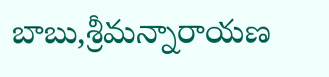బాబు,శ్రీమన్నారాయణ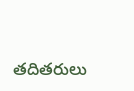తదితరులు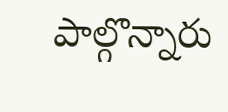పాల్గొన్నారు